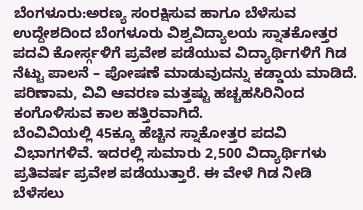ಬೆಂಗಳೂರು:ಅರಣ್ಯ ಸಂರಕ್ಷಿಸುವ ಹಾಗೂ ಬೆಳೆಸುವ ಉದ್ದೇಶದಿಂದ ಬೆಂಗಳೂರು ವಿಶ್ವವಿದ್ಯಾಲಯ ಸ್ನಾತಕೋತ್ತರ ಪದವಿ ಕೋರ್ಸ್ಗಳಿಗೆ ಪ್ರವೇಶ ಪಡೆಯುವ ವಿದ್ಯಾರ್ಥಿಗಳಿಗೆ ಗಿಡ ನೆಟ್ಟು ಪಾಲನೆ – ಪೋಷಣೆ ಮಾಡುವುದನ್ನು ಕಡ್ಡಾಯ ಮಾಡಿದೆ. ಪರಿಣಾಮ, ವಿವಿ ಆವರಣ ಮತ್ತಷ್ಟು ಹಚ್ಚಹಸಿರಿನಿಂದ ಕಂಗೊಳಿಸುವ ಕಾಲ ಹತ್ತಿರವಾಗಿದೆ.
ಬೆಂವಿವಿಯಲ್ಲಿ 45ಕ್ಕೂ ಹೆಚ್ಚಿನ ಸ್ನಾಕೋತ್ತರ ಪದವಿ ವಿಭಾಗಗಳಿವೆ. ಇದರಲ್ಲಿ ಸುಮಾರು 2,500 ವಿದ್ಯಾರ್ಥಿಗಳು ಪ್ರತಿವರ್ಷ ಪ್ರವೇಶ ಪಡೆಯುತ್ತಾರೆ. ಈ ವೇಳೆ ಗಿಡ ನೀಡಿ ಬೆಳೆಸಲು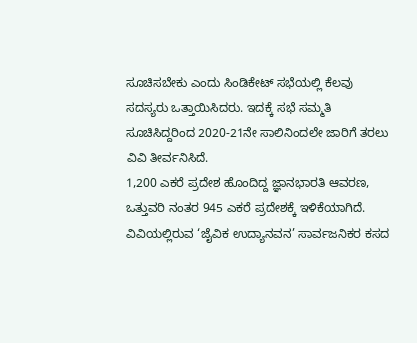ಸೂಚಿಸಬೇಕು ಎಂದು ಸಿಂಡಿಕೇಟ್ ಸಭೆಯಲ್ಲಿ ಕೆಲವು ಸದಸ್ಯರು ಒತ್ತಾಯಿಸಿದರು. ಇದಕ್ಕೆ ಸಭೆ ಸಮ್ಮತಿ ಸೂಚಿಸಿದ್ದರಿಂದ 2020-21ನೇ ಸಾಲಿನಿಂದಲೇ ಜಾರಿಗೆ ತರಲು ವಿವಿ ತೀರ್ವನಿಸಿದೆ.
1,200 ಎಕರೆ ಪ್ರದೇಶ ಹೊಂದಿದ್ದ ಜ್ಞಾನಭಾರತಿ ಆವರಣ, ಒತ್ತುವರಿ ನಂತರ 945 ಎಕರೆ ಪ್ರದೇಶಕ್ಕೆ ಇಳಿಕೆಯಾಗಿದೆ. ವಿವಿಯಲ್ಲಿರುವ ‘ಜೈವಿಕ ಉದ್ಯಾನವನ’ ಸಾರ್ವಜನಿಕರ ಕಸದ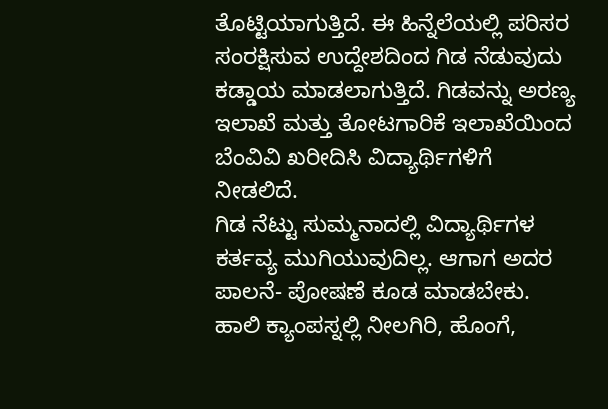ತೊಟ್ಟಿಯಾಗುತ್ತಿದೆ. ಈ ಹಿನ್ನೆಲೆಯಲ್ಲಿ ಪರಿಸರ ಸಂರಕ್ಷಿಸುವ ಉದ್ದೇಶದಿಂದ ಗಿಡ ನೆಡುವುದು ಕಡ್ಡಾಯ ಮಾಡಲಾಗುತ್ತಿದೆ. ಗಿಡವನ್ನು ಅರಣ್ಯ ಇಲಾಖೆ ಮತ್ತು ತೋಟಗಾರಿಕೆ ಇಲಾಖೆಯಿಂದ ಬೆಂವಿವಿ ಖರೀದಿಸಿ ವಿದ್ಯಾರ್ಥಿಗಳಿಗೆ ನೀಡಲಿದೆ.
ಗಿಡ ನೆಟ್ಟು ಸುಮ್ಮನಾದಲ್ಲಿ ವಿದ್ಯಾರ್ಥಿಗಳ ಕರ್ತವ್ಯ ಮುಗಿಯುವುದಿಲ್ಲ. ಆಗಾಗ ಅದರ ಪಾಲನೆ- ಪೋಷಣೆ ಕೂಡ ಮಾಡಬೇಕು. ಹಾಲಿ ಕ್ಯಾಂಪಸ್ನಲ್ಲಿ ನೀಲಗಿರಿ, ಹೊಂಗೆ,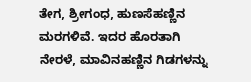ತೇಗ, ಶ್ರೀಗಂಧ, ಹುಣಸೆಹಣ್ಣಿನ ಮರಗಳಿವೆ. ಇದರ ಹೊರತಾಗಿ ನೇರಳೆ, ಮಾವಿನಹಣ್ಣಿನ ಗಿಡಗಳನ್ನು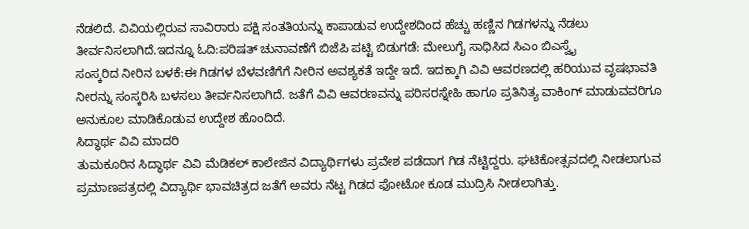ನೆಡಲಿದೆ. ವಿವಿಯಲ್ಲಿರುವ ಸಾವಿರಾರು ಪಕ್ಷಿ ಸಂತತಿಯನ್ನು ಕಾಪಾಡುವ ಉದ್ದೇಶದಿಂದ ಹೆಚ್ಚು ಹಣ್ಣಿನ ಗಿಡಗಳನ್ನು ನೆಡಲು ತೀರ್ವನಿಸಲಾಗಿದೆ.ಇದನ್ನೂ ಓದಿ:ಪರಿಷತ್ ಚುನಾವಣೆಗೆ ಬಿಜೆಪಿ ಪಟ್ಟಿ ಬಿಡುಗಡೆ: ಮೇಲುಗೈ ಸಾಧಿಸಿದ ಸಿಎಂ ಬಿಎಸ್ವೈ
ಸಂಸ್ಕರಿದ ನೀರಿನ ಬಳಕೆ:ಈ ಗಿಡಗಳ ಬೆಳವಣಿಗೆಗೆ ನೀರಿನ ಅವಶ್ಯಕತೆ ಇದ್ದೇ ಇದೆ. ಇದಕ್ಕಾಗಿ ವಿವಿ ಆವರಣದಲ್ಲಿ ಹರಿಯುವ ವೃಷಭಾವತಿ ನೀರನ್ನು ಸಂಸ್ಕರಿಸಿ ಬಳಸಲು ತೀರ್ವನಿಸಲಾಗಿದೆ. ಜತೆಗೆ ವಿವಿ ಆವರಣವನ್ನು ಪರಿಸರಸ್ನೇಹಿ ಹಾಗೂ ಪ್ರತಿನಿತ್ಯ ವಾಕಿಂಗ್ ಮಾಡುವವರಿಗೂ ಅನುಕೂಲ ಮಾಡಿಕೊಡುವ ಉದ್ದೇಶ ಹೊಂದಿದೆ.
ಸಿದ್ಧಾರ್ಥ ವಿವಿ ಮಾದರಿ
ತುಮಕೂರಿನ ಸಿದ್ಧಾರ್ಥ ವಿವಿ ಮೆಡಿಕಲ್ ಕಾಲೇಜಿನ ವಿದ್ಯಾರ್ಥಿಗಳು ಪ್ರವೇಶ ಪಡೆದಾಗ ಗಿಡ ನೆಟ್ಟಿದ್ದರು. ಘಟಿಕೋತ್ಸವದಲ್ಲಿ ನೀಡಲಾಗುವ ಪ್ರಮಾಣಪತ್ರದಲ್ಲಿ ವಿದ್ಯಾರ್ಥಿ ಭಾವಚಿತ್ರದ ಜತೆಗೆ ಅವರು ನೆಟ್ಟ ಗಿಡದ ಫೋಟೋ ಕೂಡ ಮುದ್ರಿಸಿ ನೀಡಲಾಗಿತ್ತು.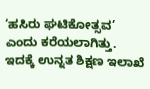‘ಹಸಿರು ಘಟಿಕೋತ್ಸವ’ ಎಂದು ಕರೆಯಲಾಗಿತ್ತು. ಇದಕ್ಕೆ ಉನ್ನತ ಶಿಕ್ಷಣ ಇಲಾಖೆ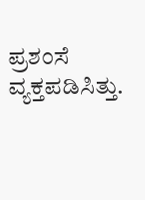ಪ್ರಶಂಸೆ ವ್ಯಕ್ತಪಡಿಸಿತ್ತು.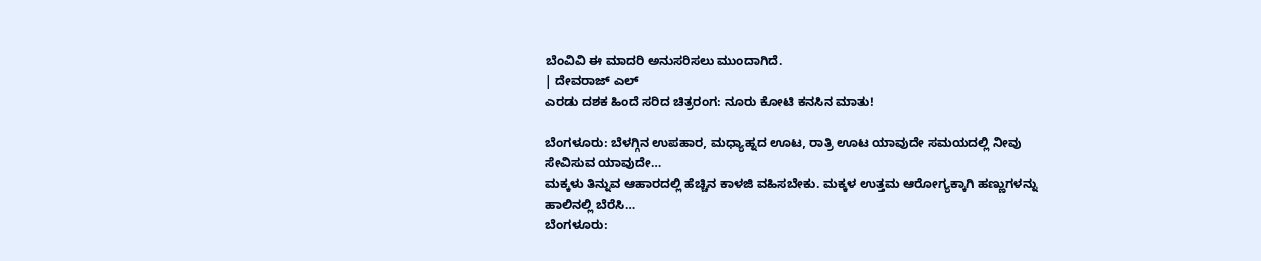ಬೆಂವಿವಿ ಈ ಮಾದರಿ ಅನುಸರಿಸಲು ಮುಂದಾಗಿದೆ.
| ದೇವರಾಜ್ ಎಲ್
ಎರಡು ದಶಕ ಹಿಂದೆ ಸರಿದ ಚಿತ್ರರಂಗ: ನೂರು ಕೋಟಿ ಕನಸಿನ ಮಾತು!

ಬೆಂಗಳೂರು: ಬೆಳಗ್ಗಿನ ಉಪಹಾರ, ಮಧ್ಯಾಹ್ನದ ಊಟ, ರಾತ್ರಿ ಊಟ ಯಾವುದೇ ಸಮಯದಲ್ಲಿ ನೀವು ಸೇವಿಸುವ ಯಾವುದೇ…
ಮಕ್ಕಳು ತಿನ್ನುವ ಆಹಾರದಲ್ಲಿ ಹೆಚ್ಚಿನ ಕಾಳಜಿ ವಹಿಸಬೇಕು. ಮಕ್ಕಳ ಉತ್ತಮ ಆರೋಗ್ಯಕ್ಕಾಗಿ ಹಣ್ಣುಗಳನ್ನು ಹಾಲಿನಲ್ಲಿ ಬೆರೆಸಿ…
ಬೆಂಗಳೂರು: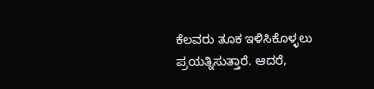ಕೆಲವರು ತೂಕ ಇಳಿಸಿಕೊಳ್ಳಲು ಪ್ರಯತ್ನಿಸುತ್ತಾರೆ. ಆದರೆ,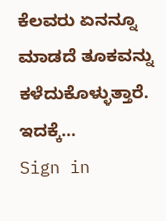ಕೆಲವರು ಏನನ್ನೂ ಮಾಡದೆ ತೂಕವನ್ನು ಕಳೆದುಕೊಳ್ಳುತ್ತಾರೆ. ಇದಕ್ಕೆ…
Sign in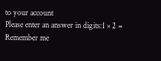to your account
Please enter an answer in digits:1 × 2 =
Remember me